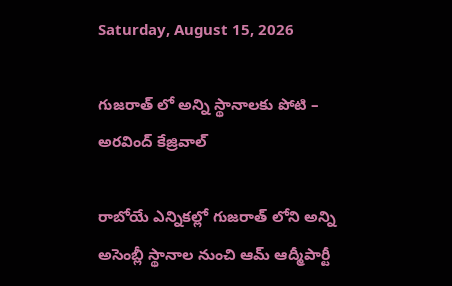Saturday, August 15, 2026

గుజరాత్ లో అన్ని స్థానాలకు పోటి – అరవింద్ కేజ్రివాల్

రాబోయే ఎన్నికల్లో గుజరాత్ లోని అన్ని అసెంబ్లీ స్థానాల నుంచి ఆమ్ ఆద్మీపార్టీ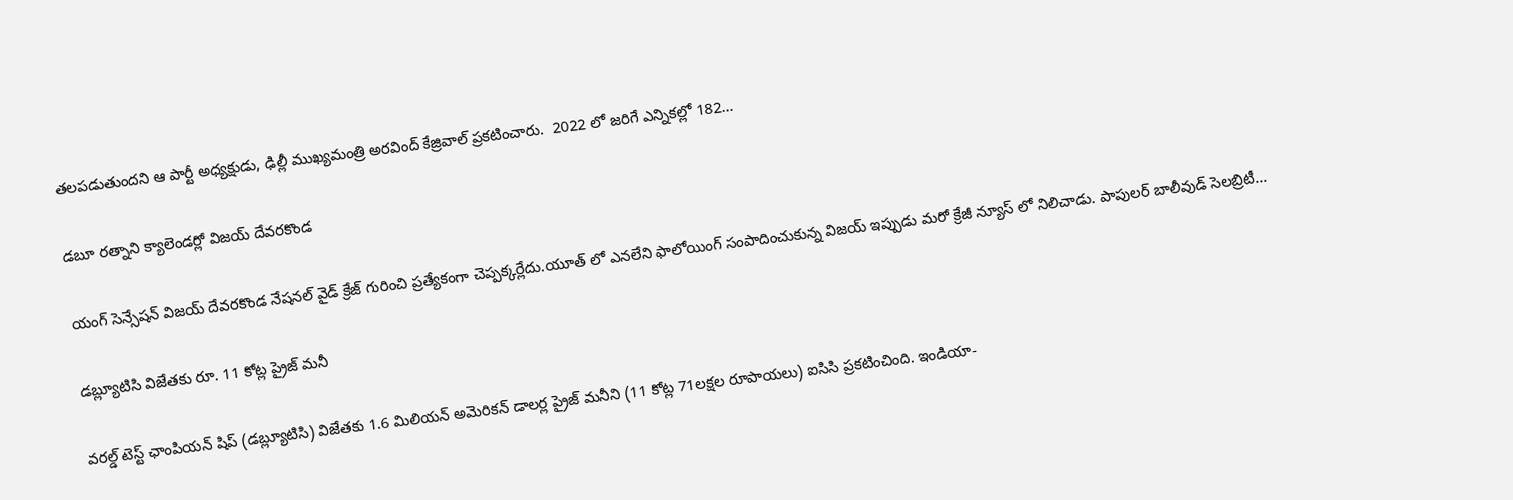తలపడుతుందని ఆ పార్టీ అధ్యక్షుడు, ఢిల్లీ ముఖ్యమంత్రి అరవింద్ కేజ్రివాల్ ప్రకటించారు.  2022 లో జరిగే ఎన్నికల్లో 182...

డబూ రత్నాని క్యాలెండర్లో విజయ్ దేవరకొండ

యంగ్ సెన్సేషన్ విజయ్ దేవరకొండ నేషనల్ వైడ్ క్రేజ్ గురించి ప్రత్యేకంగా చెప్పక్కర్లేదు.యూత్ లో ఎనలేని ఫాలోయింగ్ సంపాదించుకున్న విజయ్ ఇప్పుడు మరో క్రేజీ న్యూస్ లో నిలిచాడు. పాపులర్ బాలీవుడ్ సెలబ్రిటీ...

డబ్ల్యూటిసి విజేతకు రూ. 11 కోట్ల ప్రైజ్ మనీ

వరల్డ్ టెస్ట్ ఛాంపియన్ షిప్ (డబ్ల్యూటిసి) విజేతకు 1.6 మిలియన్ అమెరికన్ డాలర్ల ప్రైజ్ మనీని (11 కోట్ల 71లక్షల రూపాయలు) ఐసిసి ప్రకటించింది. ఇండియా-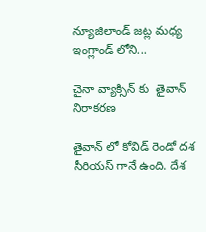న్యూజిలాండ్ జట్ల మధ్య ఇంగ్లాండ్ లోని...

చైనా వ్యాక్సిన్ కు  తైవాన్ నిరాకరణ

తైవాన్ లో కోవిడ్ రెండో దశ సీరియస్ గానే ఉంది. దేశ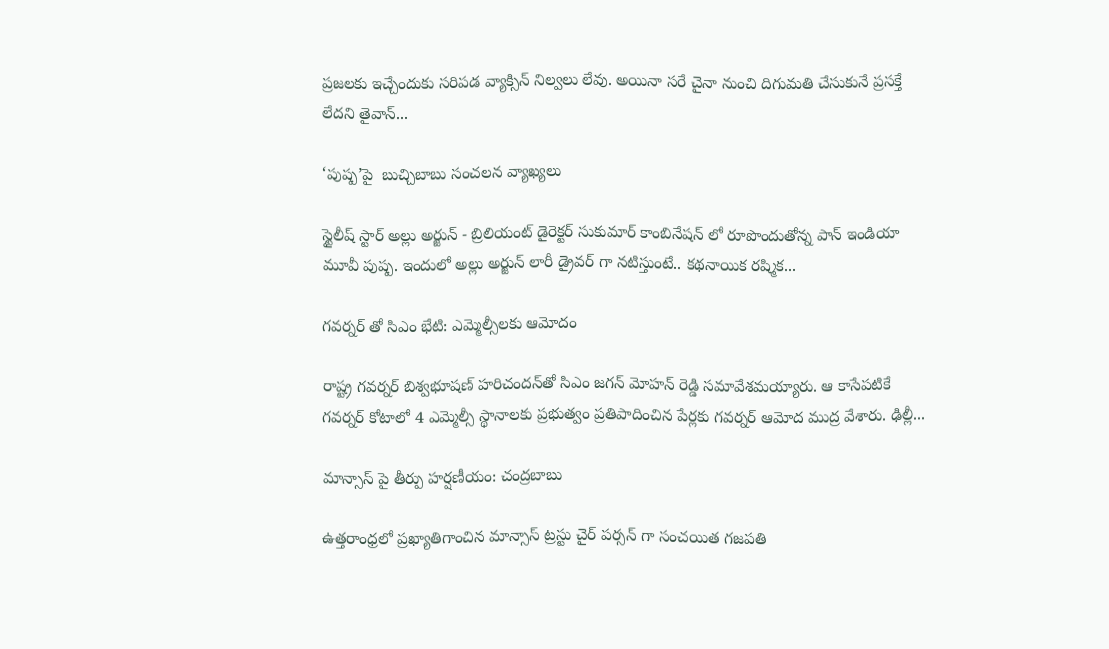ప్రజలకు ఇచ్చేందుకు సరిపడ వ్యాక్సిన్ నిల్వలు లేవు. అయినా సరే చైనా నుంచి దిగుమతి చేసుకునే ప్రసక్తే లేదని తైవాన్...

‘పుష్ప’పై  బుచ్చిబాబు సంచలన వ్యాఖ్యలు

స్టైలీష్ స్టార్ అల్లు అర్జున్ - బ్రిలియంట్ డైరెక్టర్ సుకుమార్ కాంబినేషన్ లో రూపొందుతోన్న పాన్ ఇండియా మూవీ పుష్ప. ఇందులో అల్లు అర్జున్ లారీ డ్రైవర్ గా నటిస్తుంటే.. కథనాయిక రష్మిక...

గవర్నర్‌ తో సిఎం భేటి: ఎమ్మెల్సీలకు ఆమోదం

రాష్ట్ర గవర్నర్‌ బిశ్వభూషణ్ హరిచందన్‌తో సిఎం జగన్ మోహన్ రెడ్డి సమావేశమయ్యారు. ఆ కాసేపటికే గవర్నర్ కోటాలో 4 ఎమ్మెల్సీ స్థానాలకు ప్రభుత్వం ప్రతిపాదించిన పేర్లకు గవర్నర్ ఆమోద ముద్ర వేశారు. ఢిల్లీ...

మాన్సాస్ పై తీర్పు హర్షణీయం: చంద్రబాబు

ఉత్తరాంధ్రలో ప్రఖ్యాతిగాంచిన మాన్సాస్ ట్రస్టు చైర్ పర్సన్ గా సంచయిత గజపతి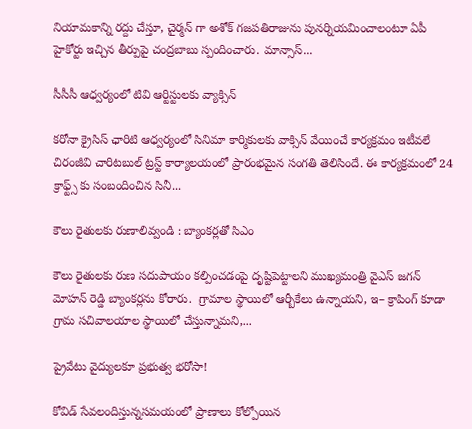నియామకాన్ని రద్దు చేస్తూ, చైర్మన్ గా అశోక్ గజపతిరాజును పునర్నియమించాలంటూ ఏపీ హైకోర్టు ఇచ్చిన తీర్పుపై చంద్రబాబు స్పందించారు. మాన్సాస్...

సీసీసీ ఆధ్వర్యంలో టివి ఆర్టిస్టులకు వ్యాక్సిన్

కరోనా క్రైసిస్ ఛారిటి ఆధ్వర్యంలో సినిమా కార్మికులకు వాక్సిన్ వేయించే కార్యక్రమం ఇటీవలే చిరంజీవి చారిటబుల్ ట్రస్ట్ కార్యాలయంలో ప్రారంభమైన సంగతి తెలిసిందే. ఈ కార్యక్రమంలో 24 క్రాఫ్ట్స్ కు సంబందించిన సినీ...

కౌలు రైతులకు రుణాలివ్వండి : బ్యాంకర్లతో సిఎం

కౌలు రైతులకు రుణ సదుపాయం కల్పించడంపై దృష్టిపెట్టాలని ముఖ్యమంత్రి వైఎస్ జగన్ మోహన్ రెడ్డి బ్యాంకర్లను కోరారు.  గ్రామాల స్థాయిలో ఆర్బీకేలు ఉన్నాయని, ఇ– క్రాపింగ్‌ కూడా గ్రామ సచివాలయాల స్థాయిలో చేస్తున్నామని,...

ప్రైవేటు వైద్యులకూ ప్రభుత్వ భరోసా!

కోవిడ్ సేవలందిస్తున్నసమయంలో ప్రాణాలు కోల్పోయిన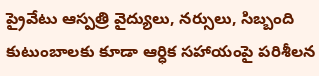ప్రైవేటు ఆస్పత్రి వైద్యులు, నర్సులు, సిబ్బంది కుటుంబాలకు కూడా ఆర్ధిక సహాయంపై పరిశీలన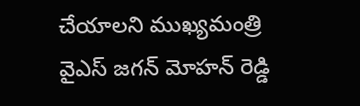చేయాలని ముఖ్యమంత్రి వైఎస్ జగన్ మోహన్ రెడ్డి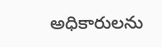అధికారులను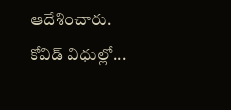ఆదేశించారు. కోవిడ్ విధుల్లో...